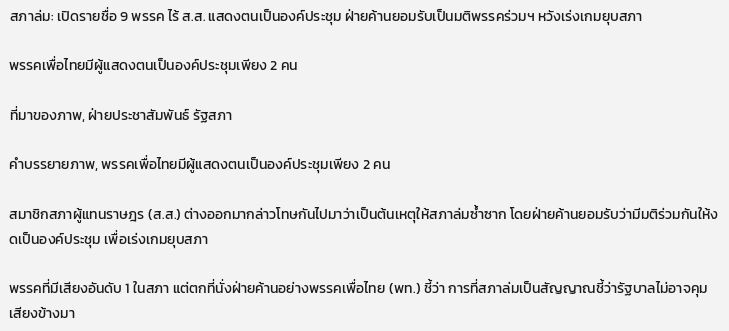สภาล่ม: เปิดรายชื่อ 9 พรรค ไร้ ส.ส. แสดงตนเป็นองค์ประชุม ฝ่ายค้านยอมรับเป็นมติพรรคร่วมฯ หวังเร่งเกมยุบสภา

พรรคเพื่อไทยมีผู้แสดงตนเป็นองค์ประชุมเพียง 2 คน

ที่มาของภาพ, ฝ่ายประชาสัมพันธ์ รัฐสภา

คำบรรยายภาพ, พรรคเพื่อไทยมีผู้แสดงตนเป็นองค์ประชุมเพียง 2 คน

สมาชิกสภาผู้แทนราษฎร (ส.ส.) ต่างออกมากล่าวโทษกันไปมาว่าเป็นต้นเหตุให้สภาล่มซ้ำซาก โดยฝ่ายค้านยอมรับว่ามีมติร่วมกันให้งดเป็นองค์ประชุม เพื่อเร่งเกมยุบสภา

พรรคที่มีเสียงอันดับ 1 ในสภา แต่ตกที่นั่งฝ่ายค้านอย่างพรรคเพื่อไทย (พท.) ชี้ว่า การที่สภาล่มเป็นสัญญาณชี้ว่ารัฐบาลไม่อาจคุมเสียงข้างมา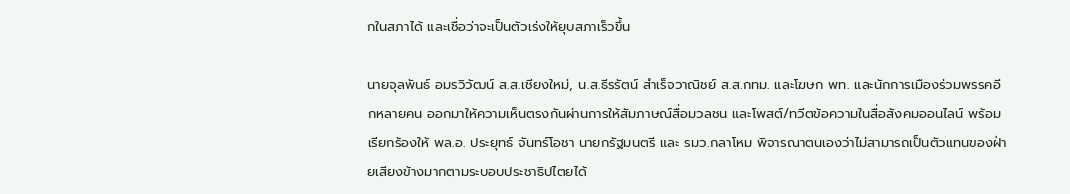กในสภาได้ และเชื่อว่าจะเป็นตัวเร่งให้ยุบสภาเร็วขึ้น

นายจุลพันธ์ อมรวิวัฒน์ ส.ส.เชียงใหม่, น.ส.ธีรรัตน์ สำเร็จวาณิชย์ ส.ส.กทม. และโฆษก พท. และนักการเมืองร่วมพรรคอีกหลายคน ออกมาให้ความเห็นตรงกันผ่านการให้สัมภาษณ์สื่อมวลชน และโพสต์/ทวีตข้อความในสื่อสังคมออนไลน์ พร้อมเรียกร้องให้ พล.อ. ประยุทธ์ จันทร์โอชา นายกรัฐมนตรี และ รมว.กลาโหม พิจารณาตนเองว่าไม่สามารถเป็นตัวแทนของฝ่ายเสียงข้างมากตามระบอบประชาธิปไตยได้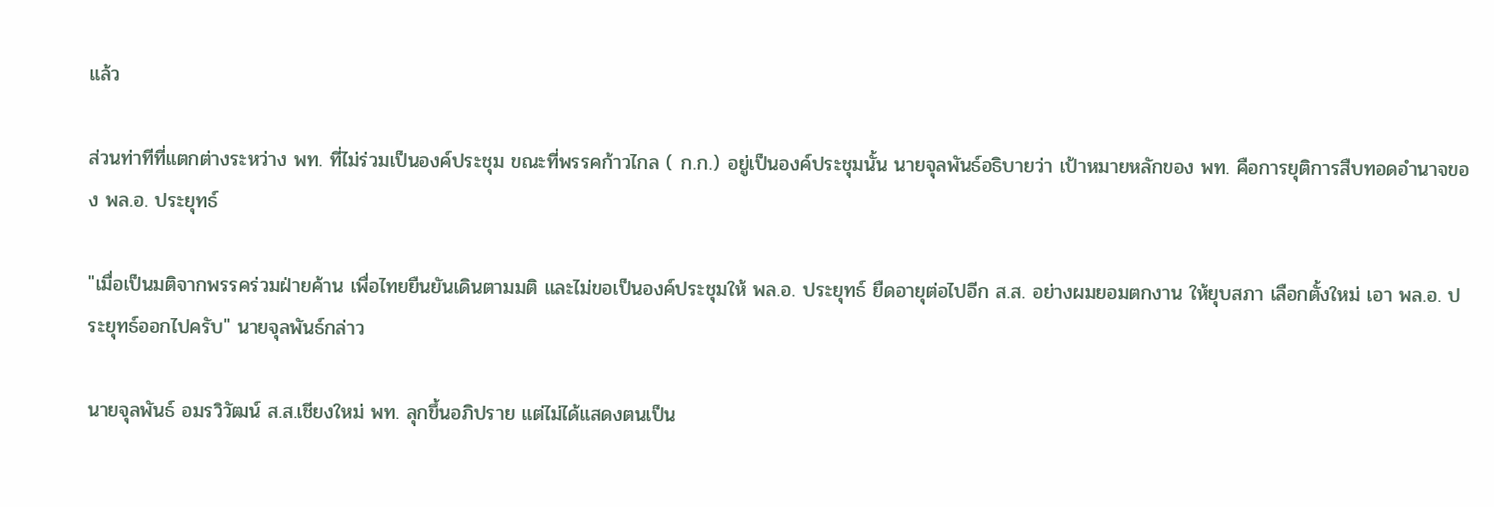แล้ว

ส่วนท่าทีที่แตกต่างระหว่าง พท. ที่ไม่ร่วมเป็นองค์ประชุม ขณะที่พรรคก้าวไกล ( ก.ก.) อยู่เป็นองค์ประชุมนั้น นายจุลพันธ์อธิบายว่า เป้าหมายหลักของ พท. คือการยุติการสืบทอดอำนาจของ พล.อ. ประยุทธ์

"เมื่อเป็นมติจากพรรคร่วมฝ่ายค้าน เพื่อไทยยืนยันเดินตามมติ และไม่ขอเป็นองค์ประชุมให้ พล.อ. ประยุทธ์ ยืดอายุต่อไปอีก ส.ส. อย่างผมยอมตกงาน ให้ยุบสภา เลือกตั้งใหม่ เอา พล.อ. ประยุทธ์ออกไปครับ" นายจุลพันธ์กล่าว

นายจุลพันธ์ อมรวิวัฒน์ ส.ส.เชียงใหม่ พท. ลุกขึ้นอภิปราย แต่ไม่ได้แสดงตนเป็น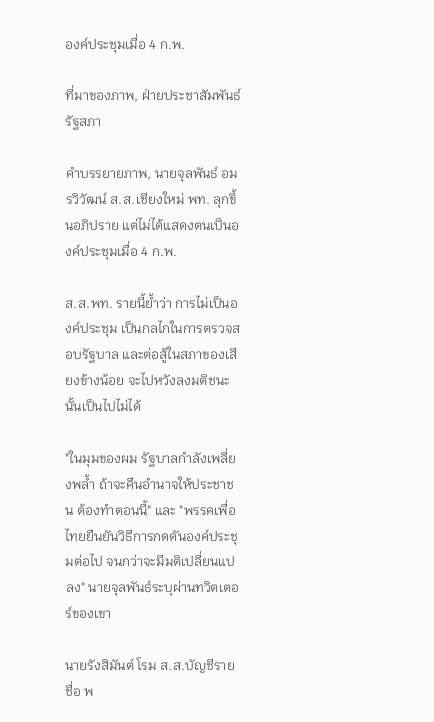องค์ประชุมเมื่อ 4 ก.พ.

ที่มาของภาพ, ฝ่ายประชาสัมพันธ์ รัฐสภา

คำบรรยายภาพ, นายจุลพันธ์ อมรวิวัฒน์ ส.ส.เชียงใหม่ พท. ลุกขึ้นอภิปราย แต่ไม่ได้แสดงตนเป็นองค์ประชุมเมื่อ 4 ก.พ.

ส.ส.พท. รายนี้ย้ำว่า การไม่เป็นองค์ประชุม เป็นกลไกในการตรวจสอบรัฐบาล และต่อสู้ในสภาของเสียงข้างน้อย จะไปหวังลงมติชนะนั้นเป็นไปไม่ได้

"ในมุมของผม รัฐบาลกำลังเพลี่ยงพล้ำ ถ้าจะคืนอำนาจให้ประชาชน ต้องทำตอนนี้" และ "พรรคเพื่อไทยยืนยันวิธีการกดดันองค์ประชุมต่อไป จนกว่าจะมีมติเปลี่ยนแปลง" นายจุลพันธ์ระบุผ่านทวิตเตอร์ของเขา

นายรังสิมันต์ โรม ส.ส.บัญชีรายชื่อ พ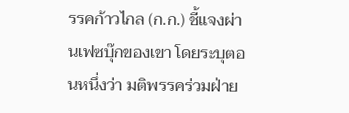รรคก้าวไกล (ก.ก.) ชี้แจงผ่านเฟซบุ๊กของเขา โดยระบุตอนหนึ่งว่า มติพรรคร่วมฝ่าย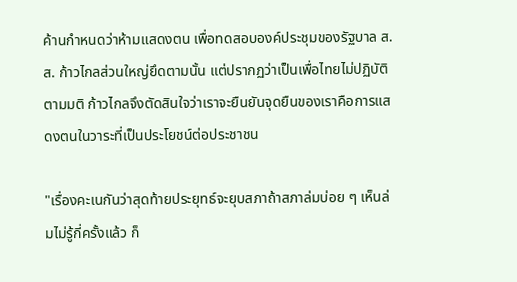ค้านกำหนดว่าห้ามแสดงตน เพื่อทดสอบองค์ประชุมของรัฐบาล ส.ส. ก้าวไกลส่วนใหญ่ยึดตามนั้น แต่ปรากฏว่าเป็นเพื่อไทยไม่ปฏิบัติตามมติ ก้าวไกลจึงตัดสินใจว่าเราจะยืนยันจุดยืนของเราคือการแสดงตนในวาระที่เป็นประโยชน์ต่อประชาชน

"เรื่องคะเนกันว่าสุดท้ายประยุทธ์จะยุบสภาถ้าสภาล่มบ่อย ๆ เห็นล่มไม่รู้กี่ครั้งแล้ว ก็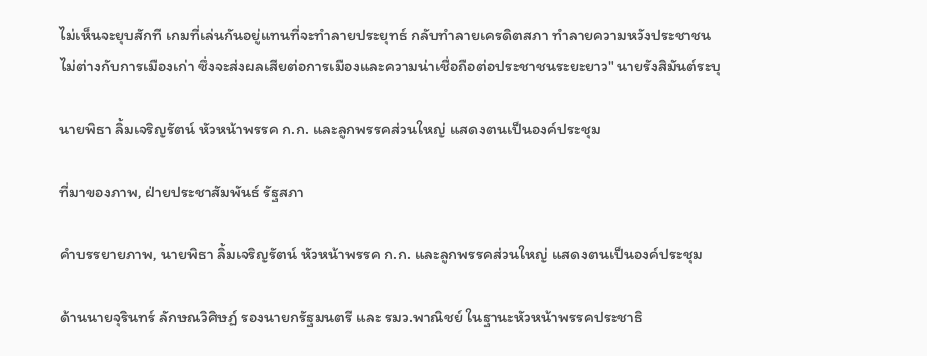ไม่เห็นจะยุบสักที เกมที่เล่นกันอยู่แทนที่จะทำลายประยุทธ์ กลับทำลายเครดิตสภา ทำลายความหวังประชาชน ไม่ต่างกับการเมืองเก่า ซึ่งจะส่งผลเสียต่อการเมืองและความน่าเชื่อถือต่อประชาชนระยะยาว" นายรังสิมันต์ระบุ

นายพิธา ลิ้มเจริญรัตน์ หัวหน้าพรรค ก.ก. และลูกพรรคส่วนใหญ่ แสดงตนเป็นองค์ประชุม

ที่มาของภาพ, ฝ่ายประชาสัมพันธ์ รัฐสภา

คำบรรยายภาพ, นายพิธา ลิ้มเจริญรัตน์ หัวหน้าพรรค ก.ก. และลูกพรรคส่วนใหญ่ แสดงตนเป็นองค์ประชุม

ด้านนายจุรินทร์ ลักษณวิศิษฏ์ รองนายกรัฐมนตรี และ รมว.พาณิชย์ ในฐานะหัวหน้าพรรคประชาธิ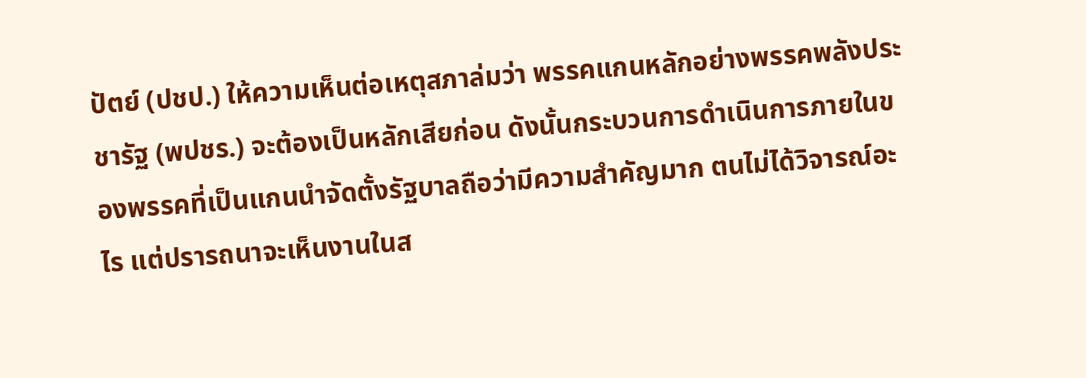ปัตย์ (ปชป.) ให้ความเห็นต่อเหตุสภาล่มว่า พรรคแกนหลักอย่างพรรคพลังประชารัฐ (พปชร.) จะต้องเป็นหลักเสียก่อน ดังนั้นกระบวนการดำเนินการภายในของพรรคที่เป็นแกนนำจัดตั้งรัฐบาลถือว่ามีความสำคัญมาก ตนไม่ได้วิจารณ์อะไร แต่ปรารถนาจะเห็นงานในส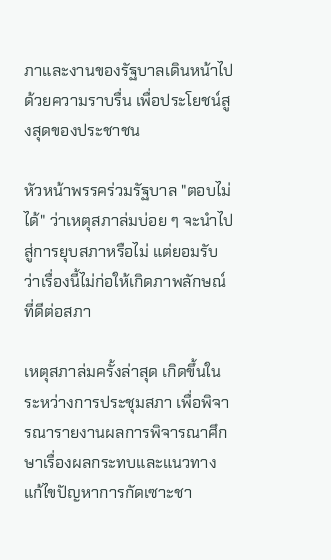ภาและงานของรัฐบาลเดินหน้าไปด้วยความราบรื่น เพื่อประโยชน์สูงสุดของประชาชน

หัวหน้าพรรคร่วมรัฐบาล "ตอบไม่ได้" ว่าเหตุสภาล่มบ่อย ๆ จะนำไปสู่การยุบสภาหรือไม่ แต่ยอมรับว่าเรื่องนี้ไม่ก่อให้เกิดภาพลักษณ์ที่ดีต่อสภา

เหตุสภาล่มครั้งล่าสุด เกิดขึ้นในระหว่างการประชุมสภา เพื่อพิจารณารายงานผลการพิจารณาศึกษาเรื่องผลกระทบและแนวทางแก้ไขปัญหาการกัดเซาะชา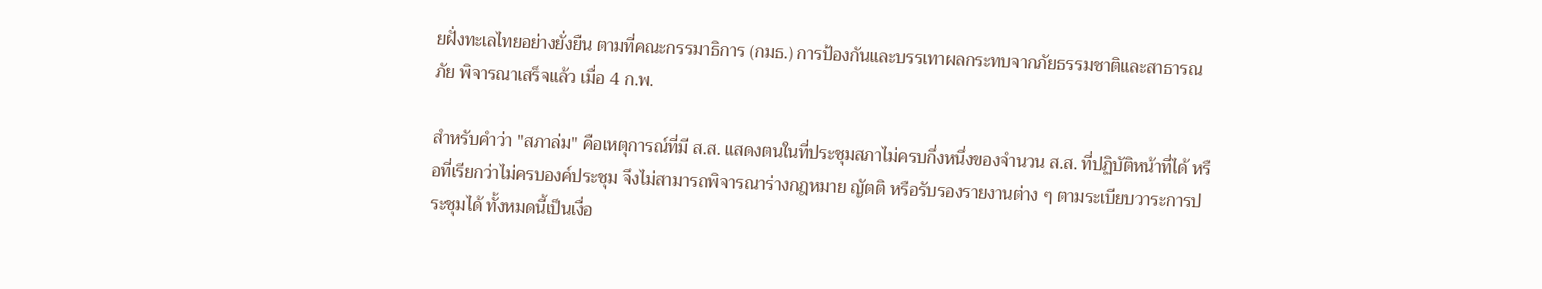ยฝั่งทะเลไทยอย่างยั่งยืน ตามที่คณะกรรมาธิการ (กมธ.) การป้องกันและบรรเทาผลกระทบจากภัยธรรมชาติและสาธารณภัย พิจารณาเสร็จแล้ว เมื่อ 4 ก.พ.

สำหรับคำว่า "สภาล่ม" คือเหตุการณ์ที่มี ส.ส. แสดงตนในที่ประชุมสภาไม่ครบกึ่งหนึ่งของจำนวน ส.ส. ที่ปฏิบัติหน้าที่ได้ หรือที่เรียกว่าไม่ครบองค์ประชุม จึงไม่สามารถพิจารณาร่างกฎหมาย ญัตติ หรือรับรองรายงานต่าง ๆ ตามระเบียบวาระการประชุมได้ ทั้งหมดนี้เป็นเงื่อ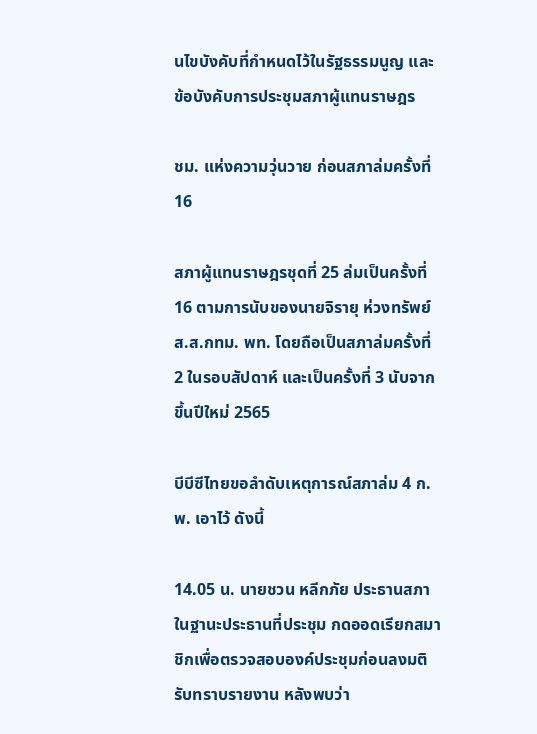นไขบังคับที่กำหนดไว้ในรัฐธรรมนูญ และข้อบังคับการประชุมสภาผู้แทนราษฎร

ชม. แห่งความวุ่นวาย ก่อนสภาล่มครั้งที่ 16

สภาผู้แทนราษฎรชุดที่ 25 ล่มเป็นครั้งที่ 16 ตามการนับของนายจิรายุ ห่วงทรัพย์ ส.ส.กทม. พท. โดยถือเป็นสภาล่มครั้งที่ 2 ในรอบสัปดาห์ และเป็นครั้งที่ 3 นับจากขึ้นปีใหม่ 2565

บีบีซีไทยขอลำดับเหตุการณ์สภาล่ม 4 ก.พ. เอาไว้ ดังนี้

14.05 น. นายชวน หลีกภัย ประธานสภา ในฐานะประธานที่ประชุม กดออดเรียกสมาชิกเพื่อตรวจสอบองค์ประชุมก่อนลงมติรับทราบรายงาน หลังพบว่า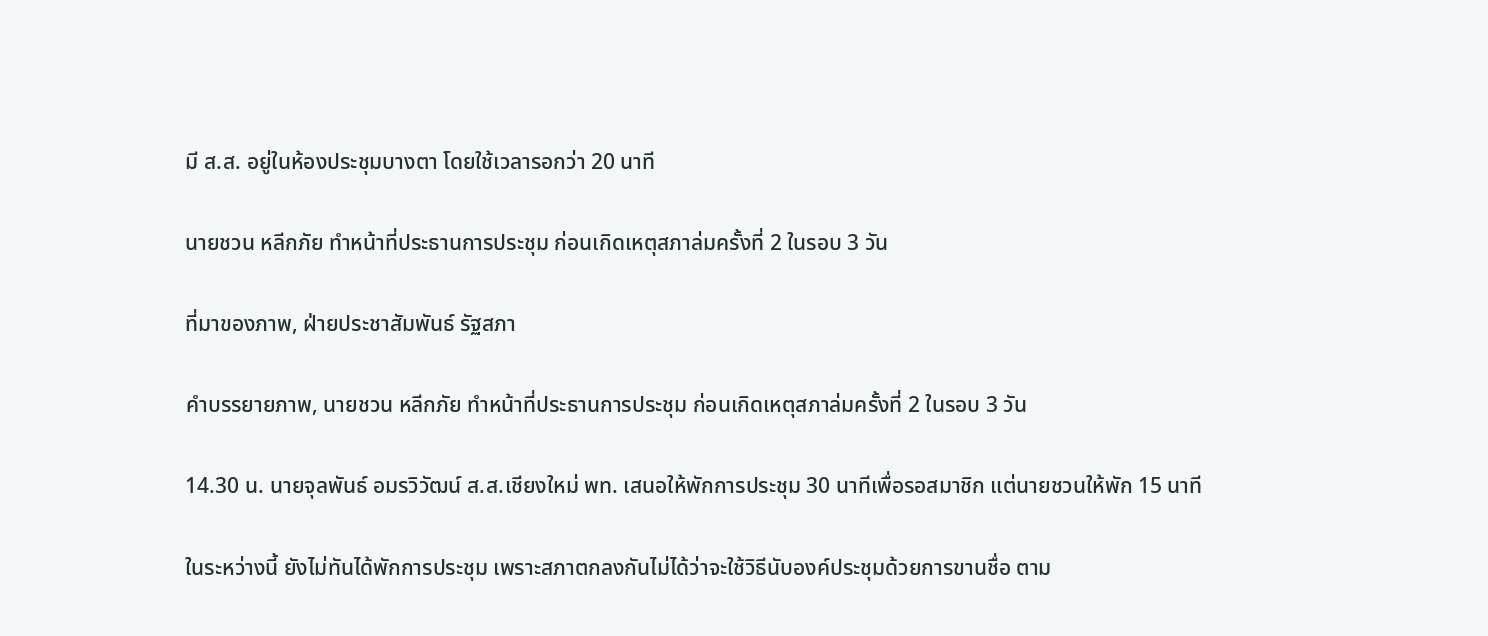มี ส.ส. อยู่ในห้องประชุมบางตา โดยใช้เวลารอกว่า 20 นาที

นายชวน หลีกภัย ทำหน้าที่ประธานการประชุม ก่อนเกิดเหตุสภาล่มครั้งที่ 2 ในรอบ 3 วัน

ที่มาของภาพ, ฝ่ายประชาสัมพันธ์ รัฐสภา

คำบรรยายภาพ, นายชวน หลีกภัย ทำหน้าที่ประธานการประชุม ก่อนเกิดเหตุสภาล่มครั้งที่ 2 ในรอบ 3 วัน

14.30 น. นายจุลพันธ์ อมรวิวัฒน์ ส.ส.เชียงใหม่ พท. เสนอให้พักการประชุม 30 นาทีเพื่อรอสมาชิก แต่นายชวนให้พัก 15 นาที

ในระหว่างนี้ ยังไม่ทันได้พักการประชุม เพราะสภาตกลงกันไม่ได้ว่าจะใช้วิธีนับองค์ประชุมด้วยการขานชื่อ ตาม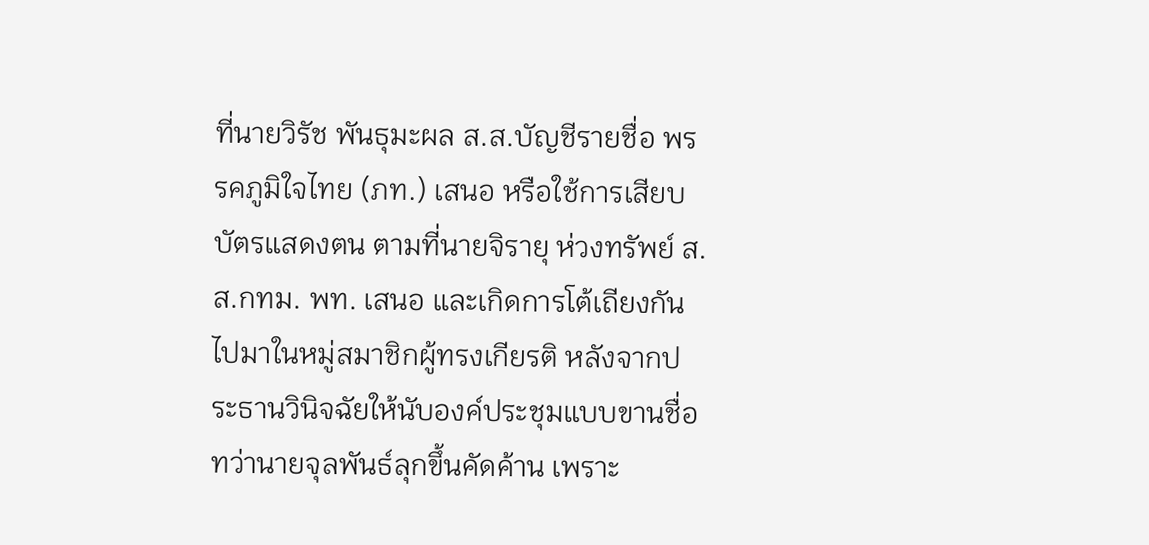ที่นายวิรัช พันธุมะผล ส.ส.บัญชีรายชื่อ พรรคภูมิใจไทย (ภท.) เสนอ หรือใช้การเสียบบัตรแสดงตน ตามที่นายจิรายุ ห่วงทรัพย์ ส.ส.กทม. พท. เสนอ และเกิดการโต้เถียงกันไปมาในหมู่สมาชิกผู้ทรงเกียรติ หลังจากประธานวินิจฉัยให้นับองค์ประชุมแบบขานชื่อ ทว่านายจุลพันธ์ลุกขึ้นคัดค้าน เพราะ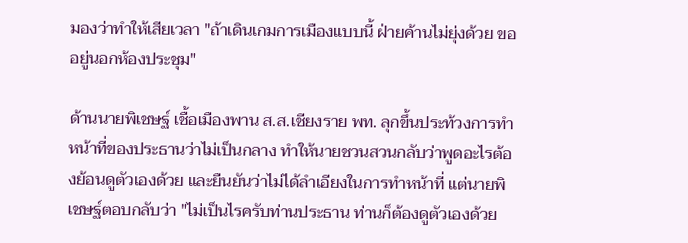มองว่าทำให้เสียเวลา "ถ้าเดินเกมการเมืองแบบนี้ ฝ่ายค้านไม่ยุ่งด้วย ขออยู่นอกห้องประชุม"

ด้านนายพิเชษฐ์ เชื้อเมืองพาน ส.ส.เชียงราย พท. ลุกขึ้นประท้วงการทำหน้าที่ของประธานว่าไม่เป็นกลาง ทำให้นายชวนสวนกลับว่าพูดอะไรต้องย้อนดูตัวเองด้วย และยืนยันว่าไม่ได้ลำเอียงในการทำหน้าที่ แต่นายพิเชษฐ์ตอบกลับว่า "ไม่เป็นไรครับท่านประธาน ท่านก็ต้องดูตัวเองด้วย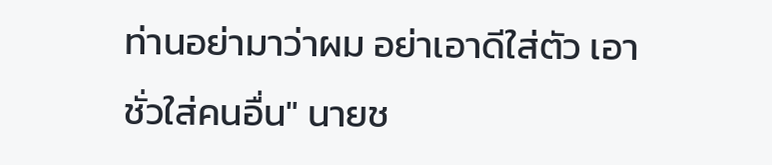ท่านอย่ามาว่าผม อย่าเอาดีใส่ตัว เอาชั่วใส่คนอื่น" นายช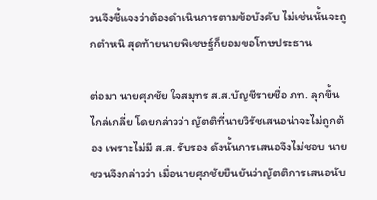วนจึงชี้แจงว่าต้องดำเนินการตามข้อบังคับ ไม่เช่นนั้นจะถูกตำหนิ สุดท้ายนายพิเชษฐ์ก็ยอมขอโทษประธาน

ต่อมา นายศุภชัย ใจสมุทร ส.ส.บัญชีรายชื่อ ภท. ลุกขึ้นไกล่เกลี่ย โดยกล่าวว่า ญัตติที่นายวิรัชเสนอน่าจะไม่ถูกต้อง เพราะไม่มี ส.ส. รับรอง ดังนั้นการเสนอจึงไม่ชอบ นายชวนจึงกล่าวว่า เมื่อนายศุภชัยยืนยันว่าญัตติการเสนอนับ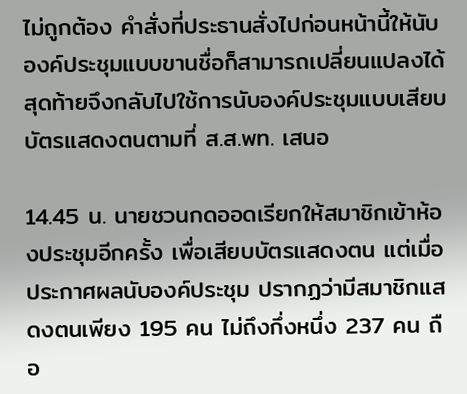ไม่ถูกต้อง คำสั่งที่ประธานสั่งไปก่อนหน้านี้ให้นับองค์ประชุมแบบขานชื่อก็สามารถเปลี่ยนแปลงได้ สุดท้ายจึงกลับไปใช้การนับองค์ประชุมแบบเสียบบัตรแสดงตนตามที่ ส.ส.พท. เสนอ

14.45 น. นายชวนกดออดเรียกให้สมาชิกเข้าห้องประชุมอีกครั้ง เพื่อเสียบบัตรแสดงตน แต่เมื่อประกาศผลนับองค์ประชุม ปรากฏว่ามีสมาชิกแสดงตนเพียง 195 คน ไม่ถึงกึ่งหนึ่ง 237 คน ถือ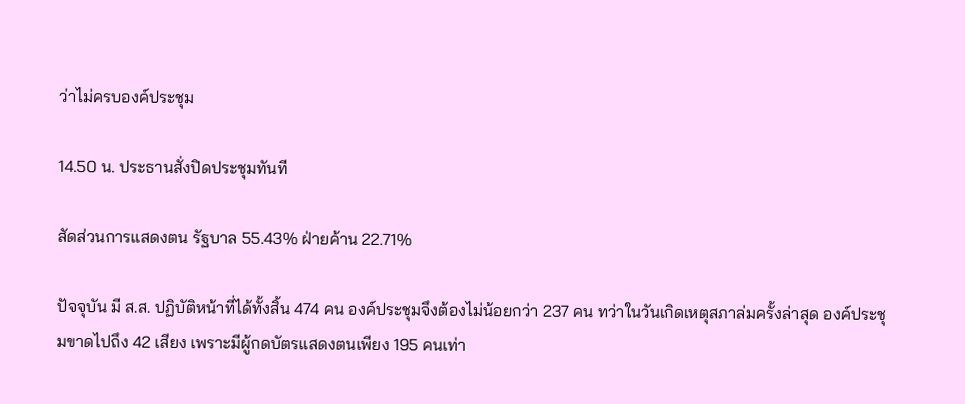ว่าไม่ครบองค์ประชุม

14.50 น. ประธานสั่งปิดประชุมทันที

สัดส่วนการแสดงตน รัฐบาล 55.43% ฝ่ายค้าน 22.71%

ปัจจุบัน มี ส.ส. ปฏิบัติหน้าที่ได้ทั้งสิ้น 474 คน องค์ประชุมจึงต้องไม่น้อยกว่า 237 คน ทว่าในวันเกิดเหตุสภาล่มครั้งล่าสุด องค์ประชุมขาดไปถึง 42 เสียง เพราะมีผู้กดบัตรแสดงตนเพียง 195 คนเท่า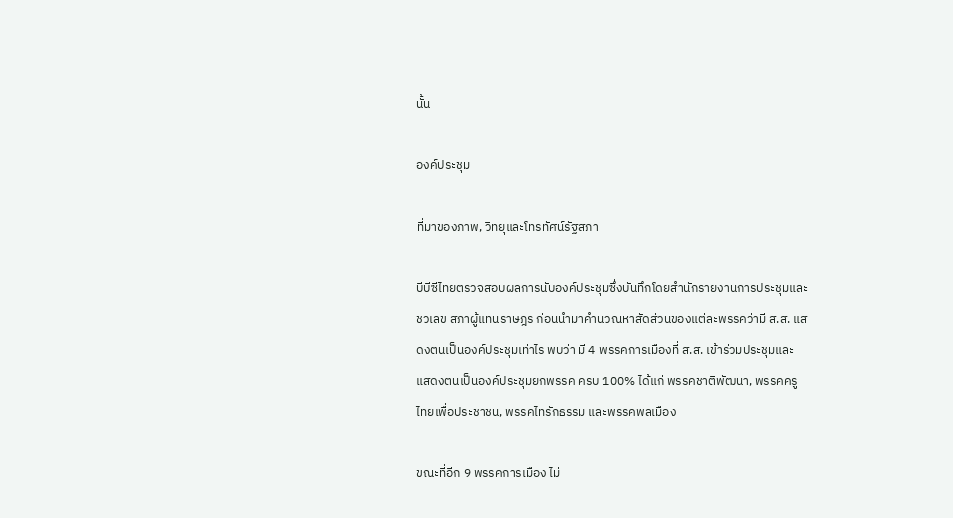นั้น

องค์ประชุม

ที่มาของภาพ, วิทยุและโทรทัศน์รัฐสภา

บีบีซีไทยตรวจสอบผลการนับองค์ประชุมซึ่งบันทึกโดยสำนักรายงานการประชุมและชวเลข สภาผู้แทนราษฎร ก่อนนำมาคำนวณหาสัดส่วนของแต่ละพรรคว่ามี ส.ส. แสดงตนเป็นองค์ประชุมเท่าไร พบว่า มี 4 พรรคการเมืองที่ ส.ส. เข้าร่วมประชุมและแสดงตนเป็นองค์ประชุมยกพรรค ครบ 100% ได้แก่ พรรคชาติพัฒนา, พรรคครูไทยเพื่อประชาชน, พรรคไทรักธรรม และพรรคพลเมือง

ขณะที่อีก 9 พรรคการเมือง ไม่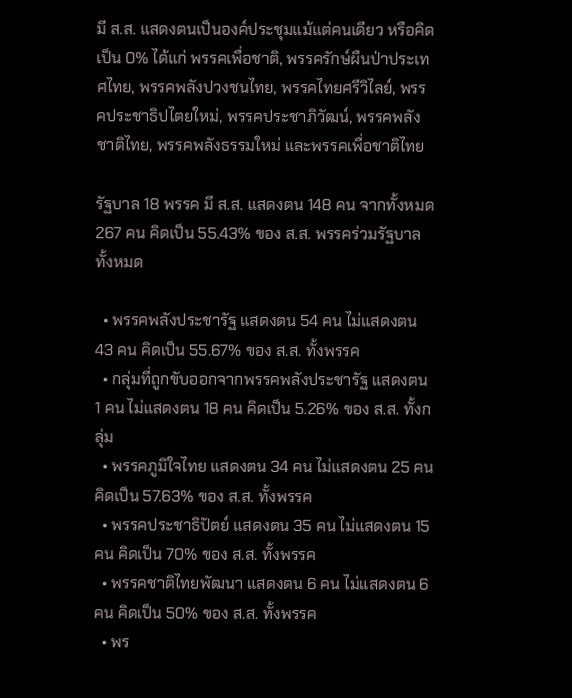มี ส.ส. แสดงตนเป็นองค์ประชุมแม้แต่คนเดียว หรือคิดเป็น 0% ได้แก่ พรรคเพื่อชาติ, พรรครักษ์ผืนป่าประเทศไทย, พรรคพลังปวงชนไทย, พรรคไทยศรีวิไลย์, พรรคประชาธิปไตยใหม่, พรรคประชาภิวัฒน์, พรรคพลังชาติไทย, พรรคพลังธรรมใหม่ และพรรคเพื่อชาติไทย

รัฐบาล 18 พรรค มี ส.ส. แสดงตน 148 คน จากทั้งหมด 267 คน คิดเป็น 55.43% ของ ส.ส. พรรคร่วมรัฐบาลทั้งหมด

  • พรรคพลังประชารัฐ แสดงตน 54 คน ไม่แสดงตน 43 คน คิดเป็น 55.67% ของ ส.ส. ทั้งพรรค
  • กลุ่มที่ถูกขับออกจากพรรคพลังประชารัฐ แสดงตน 1 คน ไม่แสดงตน 18 คน คิดเป็น 5.26% ของ ส.ส. ทั้งกลุ่ม
  • พรรคภูมิใจไทย แสดงตน 34 คน ไม่แสดงตน 25 คน คิดเป็น 57.63% ของ ส.ส. ทั้งพรรค
  • พรรคประชาธิปัตย์ แสดงตน 35 คน ไม่แสดงตน 15 คน คิดเป็น 70% ของ ส.ส. ทั้งพรรค
  • พรรคชาติไทยพัฒนา แสดงตน 6 คน ไม่แสดงตน 6 คน คิดเป็น 50% ของ ส.ส. ทั้งพรรค
  • พร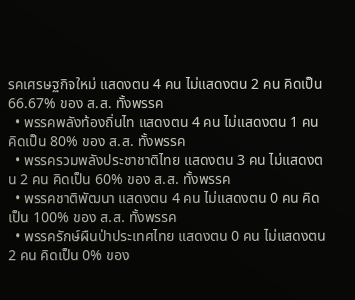รคเศรษฐกิจใหม่ แสดงตน 4 คน ไม่แสดงตน 2 คน คิดเป็น 66.67% ของ ส.ส. ทั้งพรรค
  • พรรคพลังท้องถิ่นไท แสดงตน 4 คน ไม่แสดงตน 1 คน คิดเป็น 80% ของ ส.ส. ทั้งพรรค
  • พรรครวมพลังประชาชาติไทย แสดงตน 3 คน ไม่แสดงตน 2 คน คิดเป็น 60% ของ ส.ส. ทั้งพรรค
  • พรรคชาติพัฒนา แสดงตน 4 คน ไม่แสดงตน 0 คน คิดเป็น 100% ของ ส.ส. ทั้งพรรค
  • พรรครักษ์ผืนป่าประเทศไทย แสดงตน 0 คน ไม่แสดงตน 2 คน คิดเป็น 0% ของ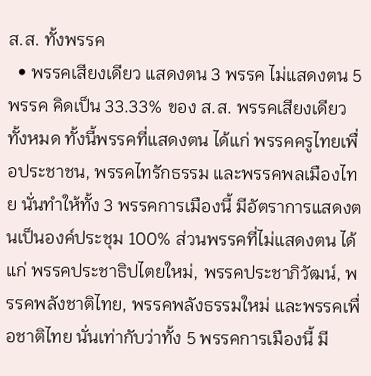ส.ส. ทั้งพรรค
  • พรรคเสียงเดียว แสดงตน 3 พรรค ไม่แสดงตน 5 พรรค คิดเป็น 33.33% ของ ส.ส. พรรคเสียงเดียวทั้งหมด ทั้งนี้พรรคที่แสดงตน ได้แก่ พรรคครูไทยเพื่อประชาชน, พรรคไทรักธรรม และพรรคพลเมืองไทย นั่นทำให้ทั้ง 3 พรรคการเมืองนี้ มีอัตราการแสดงตนเป็นองค์ประชุม 100% ส่วนพรรคที่ไม่แสดงตน ได้แก่ พรรคประชาธิปไตยใหม่, พรรคประชาภิวัฒน์, พรรคพลังชาติไทย, พรรคพลังธรรมใหม่ และพรรคเพื่อชาติไทย นั่นเท่ากับว่าทั้ง 5 พรรคการเมืองนี้ มี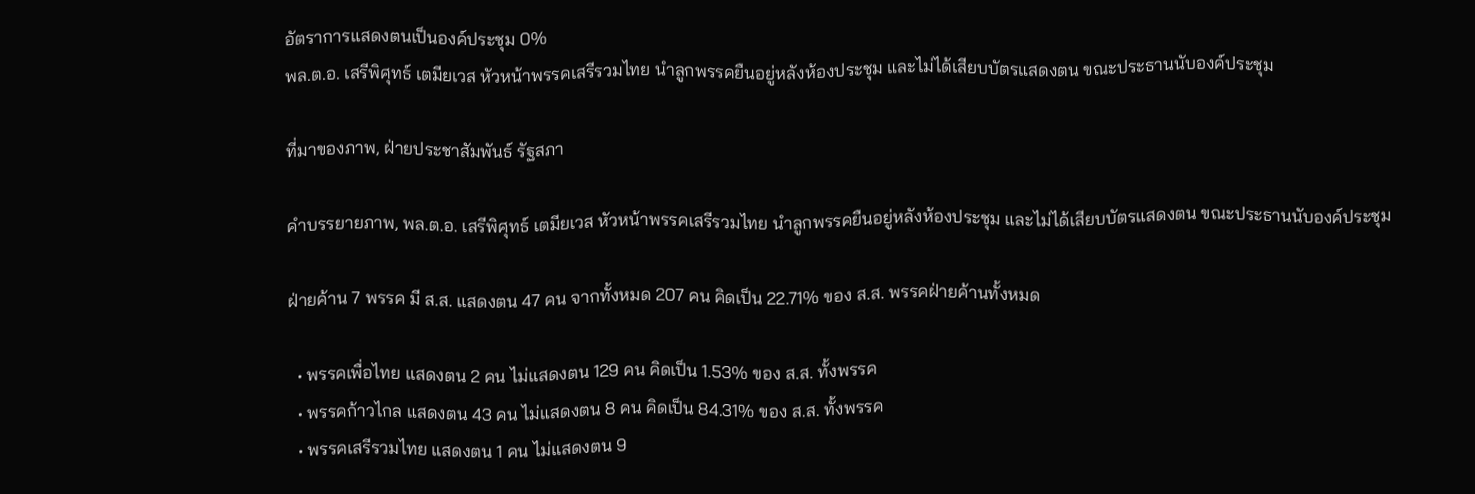อัตราการแสดงตนเป็นองค์ประชุม 0%
พล.ต.อ. เสรีพิศุทธ์ เตมียเวส หัวหน้าพรรคเสรีรวมไทย นำลูกพรรคยืนอยู่หลังห้องประชุม และไม่ได้เสียบบัตรแสดงตน ขณะประธานนับองค์ประชุม

ที่มาของภาพ, ฝ่ายประชาสัมพันธ์ รัฐสภา

คำบรรยายภาพ, พล.ต.อ. เสรีพิศุทธ์ เตมียเวส หัวหน้าพรรคเสรีรวมไทย นำลูกพรรคยืนอยู่หลังห้องประชุม และไม่ได้เสียบบัตรแสดงตน ขณะประธานนับองค์ประชุม

ฝ่ายค้าน 7 พรรค มี ส.ส. แสดงตน 47 คน จากทั้งหมด 207 คน คิดเป็น 22.71% ของ ส.ส. พรรคฝ่ายค้านทั้งหมด

  • พรรคเพื่อไทย แสดงตน 2 คน ไม่แสดงตน 129 คน คิดเป็น 1.53% ของ ส.ส. ทั้งพรรค
  • พรรคก้าวไกล แสดงตน 43 คน ไม่แสดงตน 8 คน คิดเป็น 84.31% ของ ส.ส. ทั้งพรรค
  • พรรคเสรีรวมไทย แสดงตน 1 คน ไม่แสดงตน 9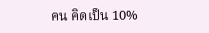คน คิดเป็น 10%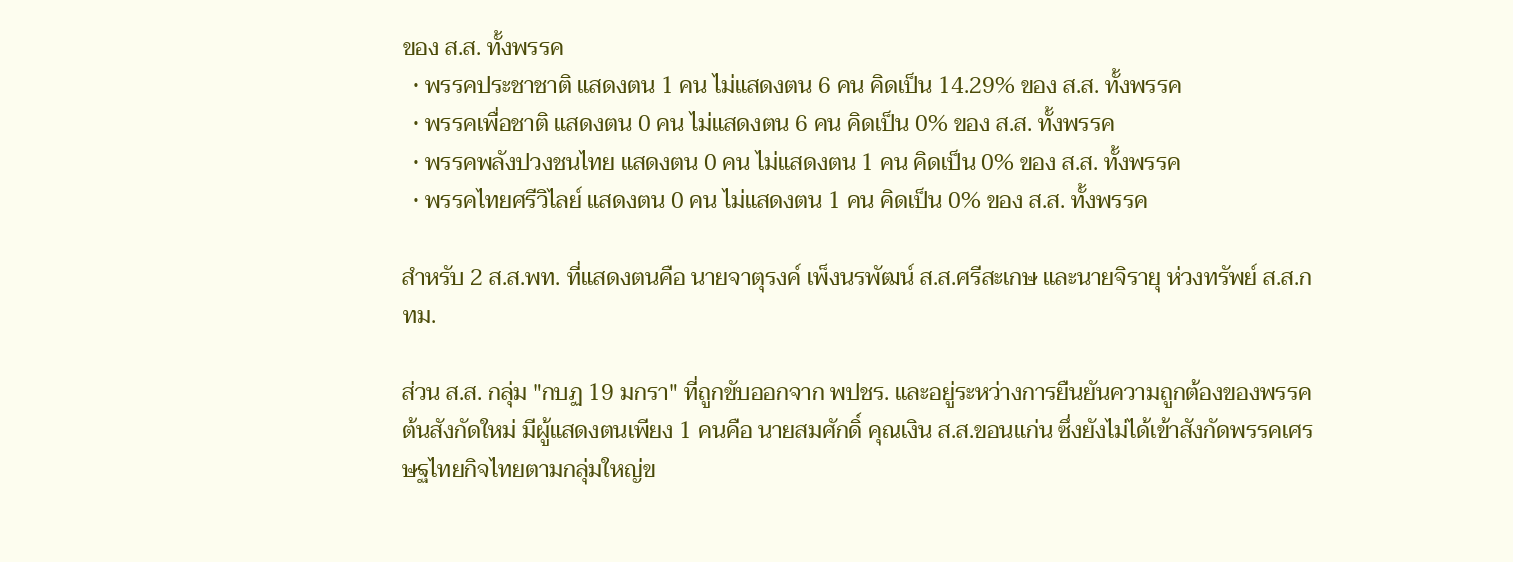ของ ส.ส. ทั้งพรรค
  • พรรคประชาชาติ แสดงตน 1 คน ไม่แสดงตน 6 คน คิดเป็น 14.29% ของ ส.ส. ทั้งพรรค
  • พรรคเพื่อชาติ แสดงตน 0 คน ไม่แสดงตน 6 คน คิดเป็น 0% ของ ส.ส. ทั้งพรรค
  • พรรคพลังปวงชนไทย แสดงตน 0 คน ไม่แสดงตน 1 คน คิดเป็น 0% ของ ส.ส. ทั้งพรรค
  • พรรคไทยศรีวิไลย์ แสดงตน 0 คน ไม่แสดงตน 1 คน คิดเป็น 0% ของ ส.ส. ทั้งพรรค

สำหรับ 2 ส.ส.พท. ที่แสดงตนคือ นายจาตุรงค์ เพ็งนรพัฒน์ ส.ส.ศรีสะเกษ และนายจิรายุ ห่วงทรัพย์ ส.ส.กทม.

ส่วน ส.ส. กลุ่ม "กบฏ 19 มกรา" ที่ถูกขับออกจาก พปชร. และอยู่ระหว่างการยืนยันความถูกต้องของพรรคต้นสังกัดใหม่ มีผู้แสดงตนเพียง 1 คนคือ นายสมศักดิ์ คุณเงิน ส.ส.ขอนแก่น ซึ่งยังไม่ได้เข้าสังกัดพรรคเศรษฐไทยกิจไทยตามกลุ่มใหญ่ข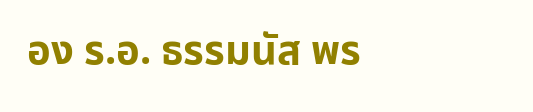อง ร.อ. ธรรมนัส พร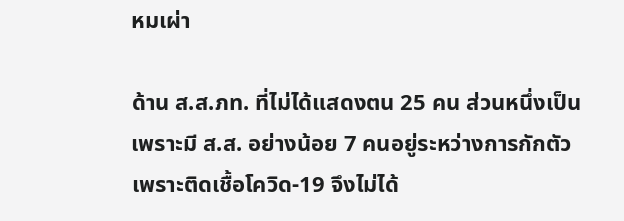หมเผ่า

ด้าน ส.ส.ภท. ที่ไม่ได้แสดงตน 25 คน ส่วนหนึ่งเป็นเพราะมี ส.ส. อย่างน้อย 7 คนอยู่ระหว่างการกักตัวเพราะติดเชื้อโควิด-19 จึงไม่ได้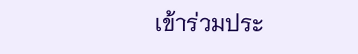เข้าร่วมประ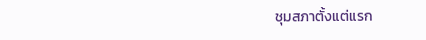ชุมสภาตั้งแต่แรก